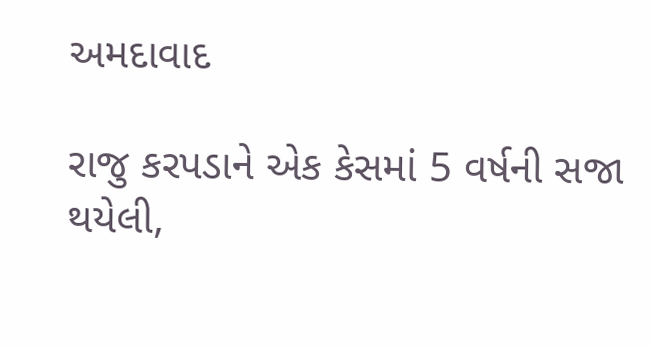અમદાવાદ

રાજુ કરપડાને એક કેસમાં 5 વર્ષની સજા થયેલી,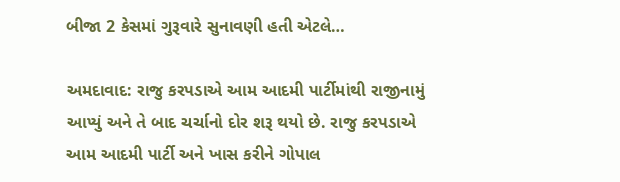બીજા 2 કેસમાં ગુરૂવારે સુનાવણી હતી એટલે…

અમદાવાદ: રાજુ કરપડાએ આમ આદમી પાર્ટીમાંથી રાજીનામું આપ્યું અને તે બાદ ચર્ચાનો દોર શરૂ થયો છે. રાજુ કરપડાએ આમ આદમી પાર્ટી અને ખાસ કરીને ગોપાલ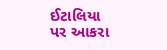ઈટાલિયા પર આકરા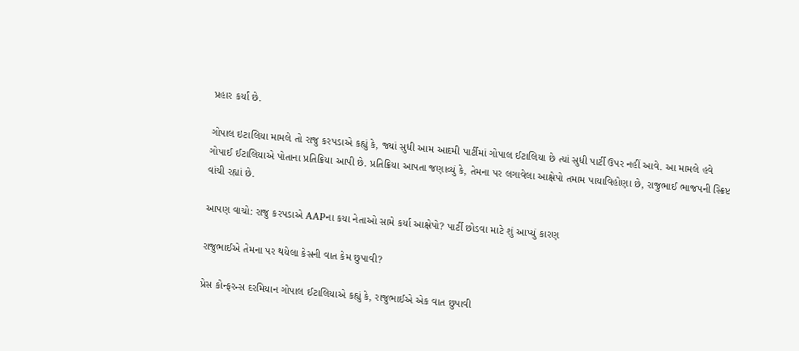પ્રહાર કર્યાં છે.

ગોપાલ ઇટાલિયા મામલે તો રાજુ કરપડાએ કહ્યું કે, જ્યાં સુધી આમ આદમી પાર્ટીમાં ગોપાલ ઈટાલિયા છે ત્યાં સુધી પાર્ટી ઉપર નહીં આવે. આ મામલે હવે ગોપાઈ ઈટાલિયાએ પોતાના પ્રતિક્રિયા આપી છે. પ્રતિક્રિયા આપતા જણાવ્યું કે, તેમના પર લગાવેલા આક્ષેપો તમામ પાયાવિહોણા છે, રાજુભાઈ ભાજપની સ્ક્રિપ્ટ વાંચી રહ્યાં છે.

આપણ વાચો: રાજુ કરપડાએ AAPના કયા નેતાઓ સામે કર્યા આક્ષેપો? પાર્ટી છોડવા માટે શું આપ્યું કારણ

રાજુભાઈએ તેમના પર થયેલા કેસની વાત કેમ છુપાવી?

પ્રેસ કોન્ફરન્સ દરમિયાન ગોપાલ ઈટાલિયાએ કહ્યું કે, રાજુભાઈએ એક વાત છુપાવી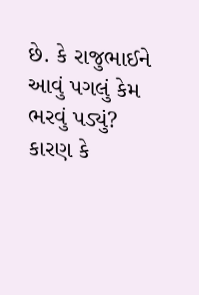છે. કે રાજુભાઈને આવું પગલું કેમ ભરવું પડ્યું? કારણ કે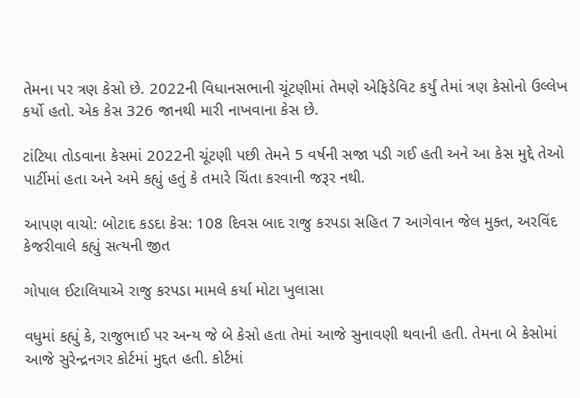તેમના પર ત્રણ કેસો છે. 2022ની વિધાનસભાની ચૂંટણીમાં તેમણે એફિડેવિટ કર્યું તેમાં ત્રણ કેસોનો ઉલ્લેખ કર્યો હતો. એક કેસ 326 જાનથી મારી નાખવાના કેસ છે.

ટાંટિયા તોડવાના કેસમાં 2022ની ચૂંટણી પછી તેમને 5 વર્ષની સજા પડી ગઈ હતી અને આ કેસ મુદ્દે તેઓ પાર્ટીમાં હતા અને અમે કહ્યું હતું કે તમારે ચિંતા કરવાની જરૂર નથી.

આપણ વાચો: બોટાદ કડદા કેસ: 108 દિવસ બાદ રાજુ કરપડા સહિત 7 આગેવાન જેલ મુક્ત, અરવિંદ કેજરીવાલે કહ્યું સત્યની જીત

ગોપાલ ઈટાલિયાએ રાજુ કરપડા મામલે કર્યા મોટા ખુલાસા

વધુમાં કહ્યું કે, રાજુભાઈ પર અન્ય જે બે કેસો હતા તેમાં આજે સુનાવણી થવાની હતી. તેમના બે કેસોમાં આજે સુરેન્દ્રનગર કોર્ટમાં મુદ્દત હતી. કોર્ટમાં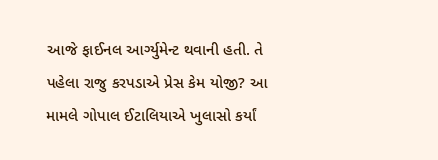આજે ફાઈનલ આર્ગ્યુમેન્ટ થવાની હતી. તે પહેલા રાજુ કરપડાએ પ્રેસ કેમ યોજી? આ મામલે ગોપાલ ઈટાલિયાએ ખુલાસો કર્યાં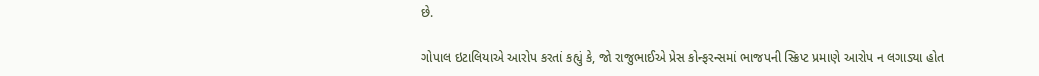છે.

ગોપાલ ઇટાલિયાએ આરોપ કરતાં કહ્યું કે, જો રાજુભાઈએ પ્રેસ કોન્ફરન્સમાં ભાજપની સ્ક્રિપ્ટ પ્રમાણે આરોપ ન લગાડ્યા હોત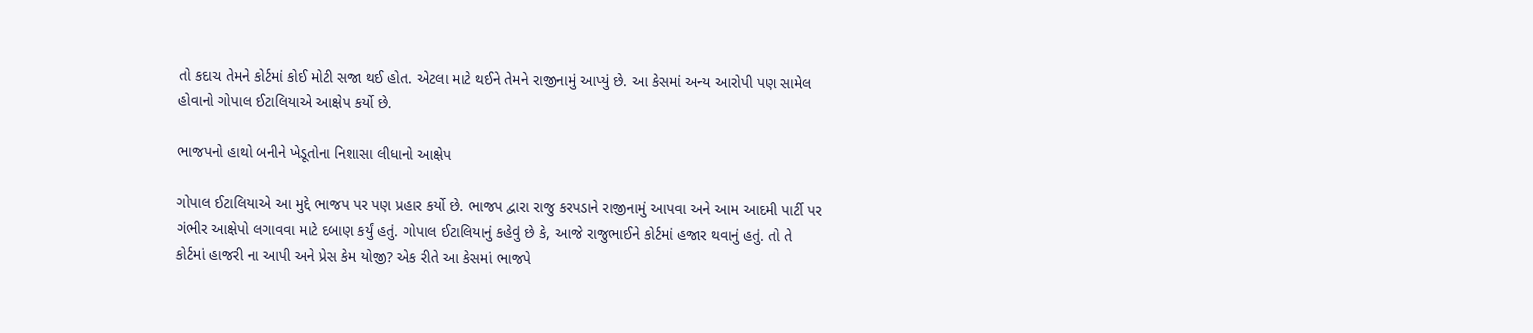તો કદાચ તેમને કોર્ટમાં કોઈ મોટી સજા થઈ હોત. એટલા માટે થઈને તેમને રાજીનામું આપ્યું છે. આ કેસમાં અન્ય આરોપી પણ સામેલ હોવાનો ગોપાલ ઈટાલિયાએ આક્ષેપ કર્યો છે.

ભાજપનો હાથો બનીને ખેડૂતોના નિશાસા લીધાનો આક્ષેપ

ગોપાલ ઈટાલિયાએ આ મુદ્દે ભાજપ પર પણ પ્રહાર કર્યો છે. ભાજપ દ્વારા રાજુ કરપડાને રાજીનામું આપવા અને આમ આદમી પાર્ટી પર ગંભીર આક્ષેપો લગાવવા માટે દબાણ કર્યું હતું. ગોપાલ ઈટાલિયાનું કહેવું છે કે, આજે રાજુભાઈને કોર્ટમાં હજાર થવાનું હતું. તો તે કોર્ટમાં હાજરી ના આપી અને પ્રેસ કેમ યોજી? એક રીતે આ કેસમાં ભાજપે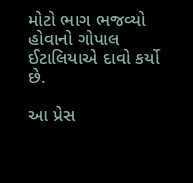મોટો ભાગ ભજવ્યો હોવાનો ગોપાલ ઈટાલિયાએ દાવો કર્યો છે.

આ પ્રેસ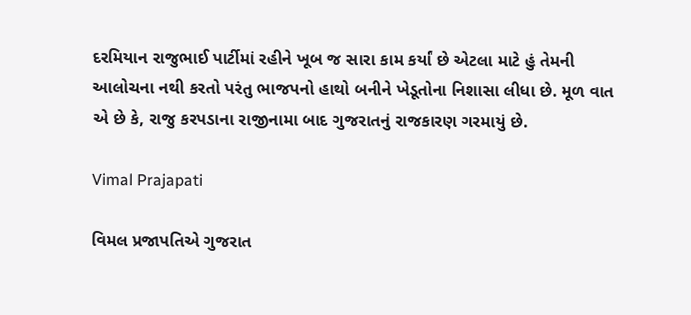દરમિયાન રાજુભાઈ પાર્ટીમાં રહીને ખૂબ જ સારા કામ કર્યાં છે એટલા માટે હું તેમની આલોચના નથી કરતો પરંતુ ભાજપનો હાથો બનીને ખેડૂતોના નિશાસા લીધા છે. મૂળ વાત એ છે કે, રાજુ કરપડાના રાજીનામા બાદ ગુજરાતનું રાજકારણ ગરમાયું છે.

Vimal Prajapati

વિમલ પ્રજાપતિએ ગુજરાત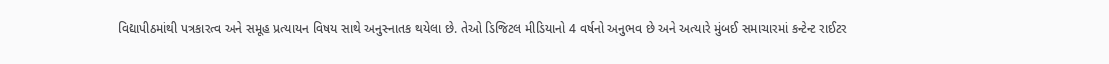વિદ્યાપીઠમાંથી પત્રકારત્વ અને સમૂહ પ્રત્યાયન વિષય સાથે અનુસ્નાતક થયેલા છે. તેઓ ડિજિટલ મીડિયાનો 4 વર્ષનો અનુભવ છે અને અત્યારે મુંબઈ સમાચારમાં કન્ટેન્ટ રાઈટર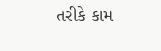તરીકે કામ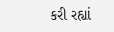કરી રહ્યાં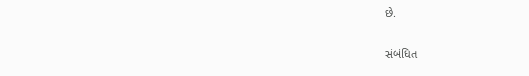છે.

સંબંધિત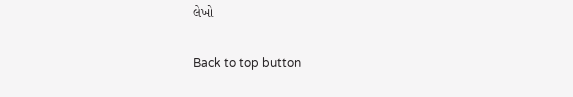લેખો

Back to top button